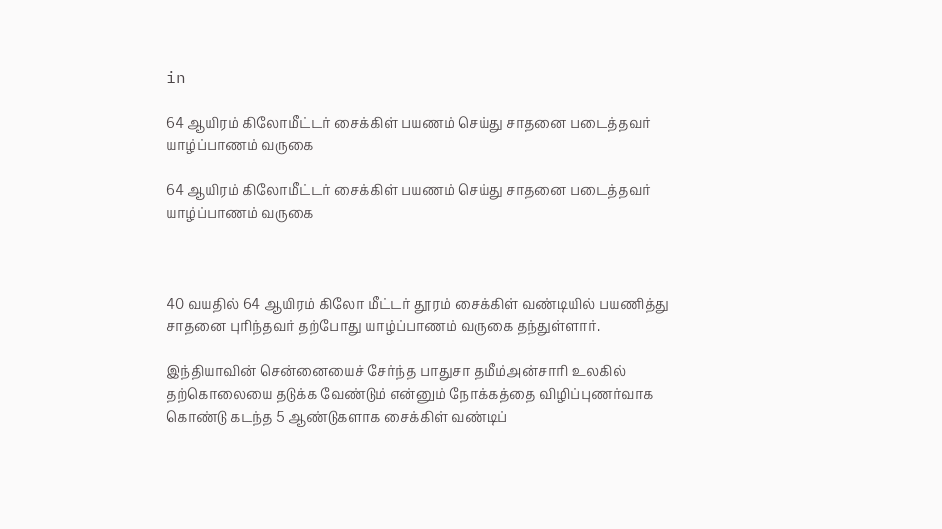in

64 ஆயிரம் கிலோமீட்டர் சைக்கிள் பயணம் செய்து சாதனை படைத்தவர் யாழ்ப்பாணம் வருகை

64 ஆயிரம் கிலோமீட்டர் சைக்கிள் பயணம் செய்து சாதனை படைத்தவர் யாழ்ப்பாணம் வருகை



40 வயதில் 64 ஆயிரம் கிலோ மீட்டர் தூரம் சைக்கிள் வண்டியில் பயணித்து சாதனை புரிந்தவர் தற்போது யாழ்ப்பாணம் வருகை தந்துள்ளார்.

இந்தியாவின் சென்னையைச் சேர்ந்த பாதுசா தமீம்அன்சாரி உலகில் தற்கொலையை தடுக்க வேண்டும் என்னும் நோக்கத்தை விழிப்புணர்வாக கொண்டு கடந்த 5 ஆண்டுகளாக சைக்கிள் வண்டிப்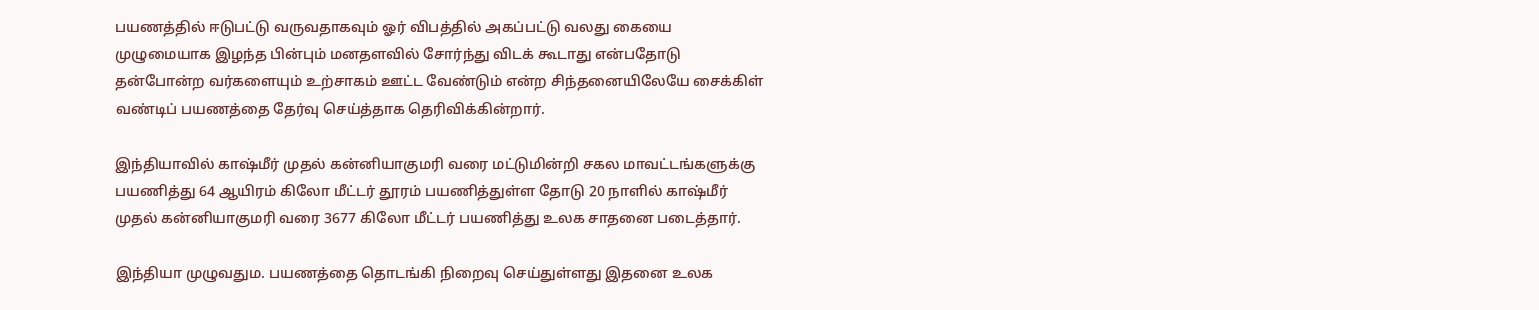பயணத்தில் ஈடுபட்டு வருவதாகவும் ஓர் விபத்தில் அகப்பட்டு வலது கையை முழுமையாக இழந்த பின்பும் மனதளவில் சோர்ந்து விடக் கூடாது என்பதோடு தன்போன்ற வர்களையும் உற்சாகம் ஊட்ட வேண்டும் என்ற சிந்தனையிலேயே சைக்கிள் வண்டிப் பயணத்தை தேர்வு செய்த்தாக தெரிவிக்கின்றார்.

இந்தியாவில் காஷ்மீர் முதல் கன்னியாகுமரி வரை மட்டுமின்றி சகல மாவட்டங்களுக்கு பயணித்து 64 ஆயிரம் கிலோ மீட்டர் தூரம் பயணித்துள்ள தோடு 20 நாளில் காஷ்மீர் முதல் கன்னியாகுமரி வரை 3677 கிலோ மீட்டர் பயணித்து உலக சாதனை படைத்தார்.

இந்தியா முழுவதும. பயணத்தை தொடங்கி நிறைவு செய்துள்ளது இதனை உலக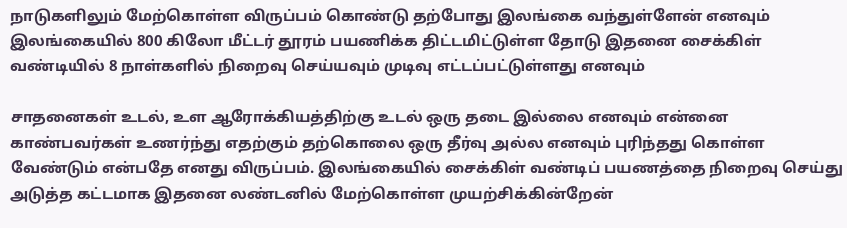நாடுகளிலும் மேற்கொள்ள விருப்பம் கொண்டு தற்போது இலங்கை வந்துள்ளேன் எனவும் இலங்கையில் 800 கிலோ மீட்டர் தூரம் பயணிக்க திட்டமிட்டுள்ள தோடு இதனை சைக்கிள் வண்டியில் 8 நாள்களில் நிறைவு செய்யவும் முடிவு எட்டப்பட்டுள்ளது எனவும்

சாதனைகள் உடல், உள ஆரோக்கியத்திற்கு உடல் ஒரு தடை இல்லை எனவும் என்னை காண்பவர்கள் உணர்ந்து எதற்கும் தற்கொலை ஒரு தீர்வு அல்ல எனவும் புரிந்தது கொள்ள வேண்டும் என்பதே எனது விருப்பம். இலங்கையில் சைக்கிள் வண்டிப் பயணத்தை நிறைவு செய்து அடுத்த கட்டமாக இதனை லண்டனில் மேற்கொள்ள முயற்சிக்கின்றேன்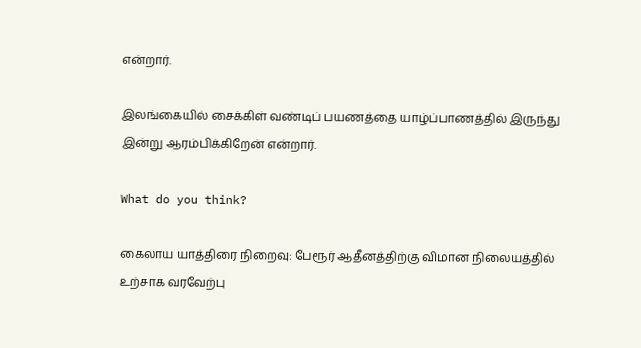என்றார்.

இலங்கையில் சைக்கிள் வண்டிப் பயணத்தை யாழ்ப்பாணத்தில் இருந்து இன்று ஆரம்பிக்கிறேன் என்றார்.

What do you think?

கைலாய யாத்திரை நிறைவு: பேரூர் ஆதீனத்திற்கு விமான நிலையத்தில் உற்சாக வரவேற்பு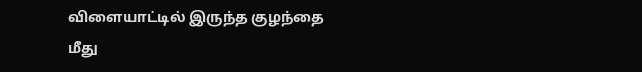விளையாட்டில் இருந்த குழந்தை மீது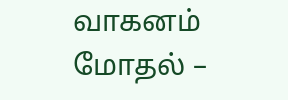வாகனம் மோதல் –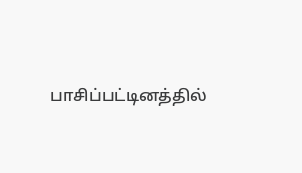பாசிப்பட்டினத்தில்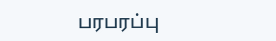பரபரப்பு